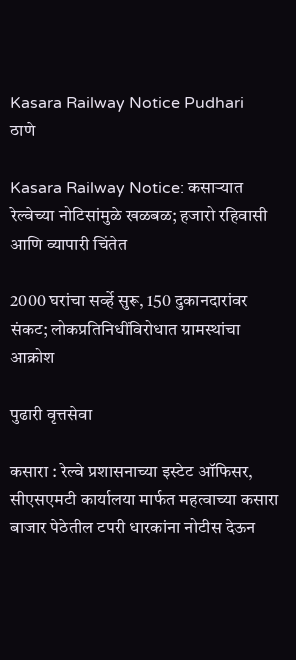Kasara Railway Notice Pudhari
ठाणे

Kasara Railway Notice: कसाऱ्यात रेल्वेच्या नोटिसांमुळे खळबळ; हजारो रहिवासी आणि व्यापारी चिंतेत

2000 घरांचा सर्व्हे सुरू, 150 दुकानदारांवर संकट; लोकप्रतिनिधींविरोधात ग्रामस्थांचा आक्रोश

पुढारी वृत्तसेवा

कसारा : रेल्वे प्रशासनाच्या इस्टेट ऑफिसर, सीएसएमटी कार्यालया मार्फत महत्वाच्या कसारा बाजार पेठेतील टपरी धारकांना नोटीस देऊन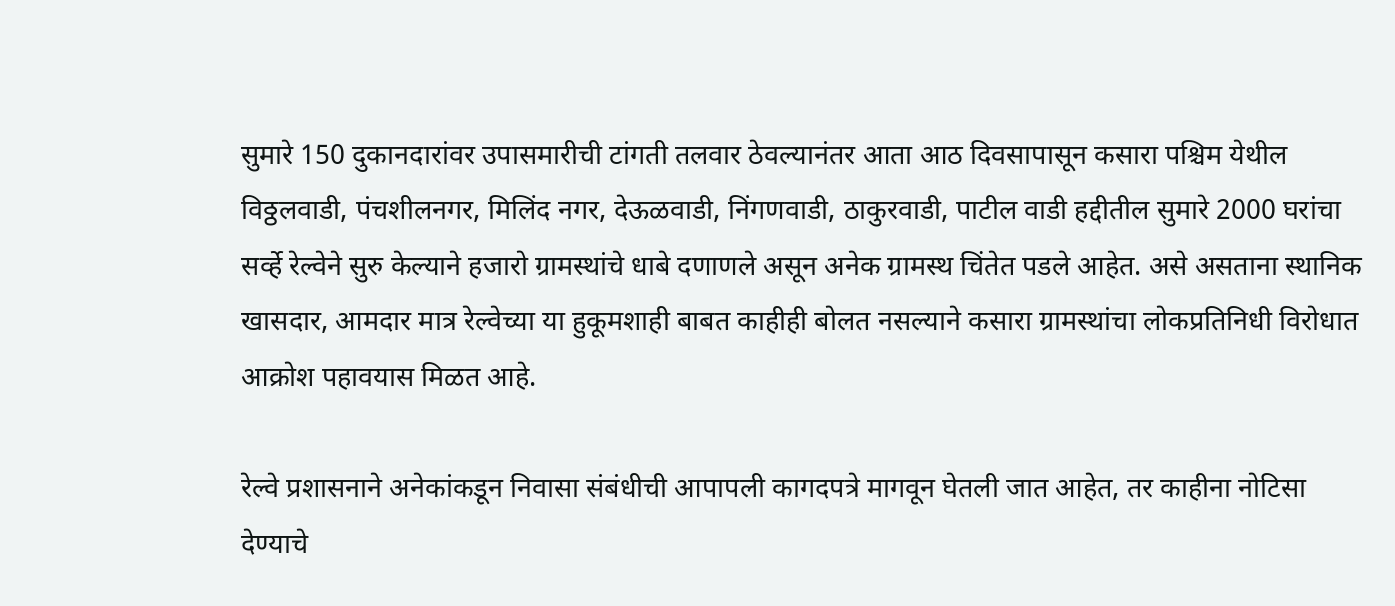सुमारे 150 दुकानदारांवर उपासमारीची टांगती तलवार ठेवल्यानंतर आता आठ दिवसापासून कसारा पश्चिम येथील विठ्ठलवाडी, पंचशीलनगर, मिलिंद नगर, देऊळवाडी, निंगणवाडी, ठाकुरवाडी, पाटील वाडी हद्दीतील सुमारे 2000 घरांचा सर्व्हे रेल्वेने सुरु केल्याने हजारो ग्रामस्थांचे धाबे दणाणले असून अनेक ग्रामस्थ चिंतेत पडले आहेत. असे असताना स्थानिक खासदार, आमदार मात्र रेल्वेच्या या हुकूमशाही बाबत काहीही बोलत नसल्याने कसारा ग्रामस्थांचा लोकप्रतिनिधी विरोधात आक्रोश पहावयास मिळत आहे.

रेल्वे प्रशासनाने अनेकांकडून निवासा संबंधीची आपापली कागदपत्रे मागवून घेतली जात आहेत, तर काहीना नोटिसा देण्याचे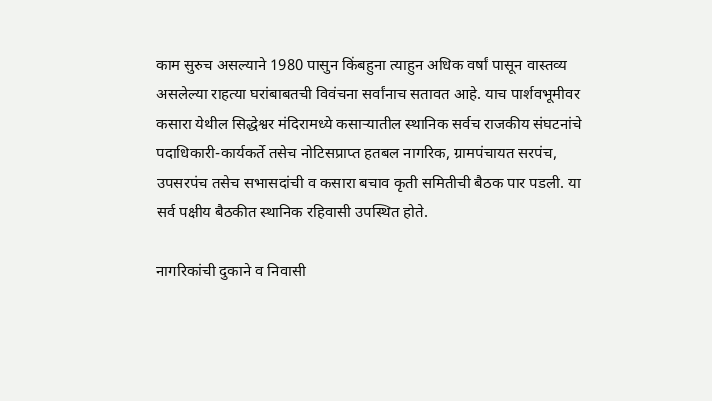काम सुरुच असल्याने 1980 पासुन किंबहुना त्याहुन अधिक वर्षां पासून वास्तव्य असलेल्या राहत्या घरांबाबतची विवंचना सर्वांनाच सतावत आहे. याच पार्शवभूमीवर कसारा येथील सिद्धेश्वर मंदिरामध्ये कसाऱ्यातील स्थानिक सर्वच राजकीय संघटनांचे पदाधिकारी-कार्यकर्ते तसेच नोटिसप्राप्त हतबल नागरिक, ग्रामपंचायत सरपंच, उपसरपंच तसेच सभासदांची व कसारा बचाव कृती समितीची बैठक पार पडली. या सर्व पक्षीय बैठकीत स्थानिक रहिवासी उपस्थित होते.

नागरिकांची दुकाने व निवासी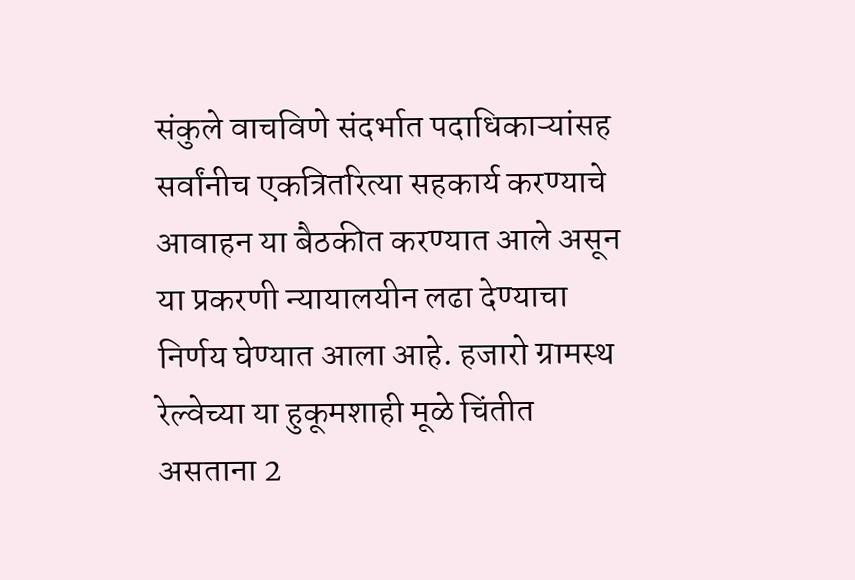संकुले वाचविणे संदर्भात पदाधिकाऱ्यांसह सर्वांनीच एकत्रितरित्या सहकार्य करण्याचे आवाहन या बैठकीत करण्यात आले असून या प्रकरणी न्यायालयीन लढा देण्याचा निर्णय घेण्यात आला आहे. हजारो ग्रामस्थ रेल्वेच्या या हुकूमशाही मूळे चिंतीत असताना 2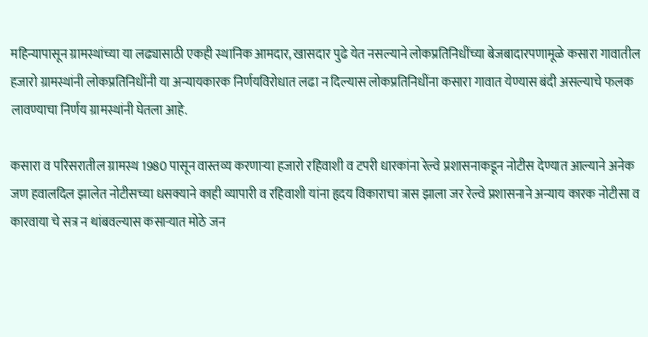महिन्यापासून ग्रामस्थांच्या या लढ्यासाठी एकही स्थानिक आमदार, खासदार पुढे येत नसल्याने लोकप्रतिनिधींच्या बेजबादारपणामूळे कसारा गावातील हजारो ग्रामस्थांनी लोकप्रतिनिधींनी या अन्यायकारक निर्णयविरोधात लढा न दिल्यास लोकप्रतिनिधींना कसारा गावात येण्यास बंदी असल्याचे फलक लावण्याचा निर्णय ग्रामस्थांनी घेतला आहे.

कसारा व परिसरातील ग्रामस्थ 1980 पासून वास्तव्य करणाऱ्या हजारो रहिवाशी व टपरी धारकांना रेल्वे प्रशासनाकडून नोटीस देण्यात आल्याने अनेक जण हवालदिल झालेत नोटीसच्या धसक्याने काही व्यापारी व रहिवाशी यांना हृदय विकाराचा त्रास झाला जर रेल्वे प्रशासनाने अन्याय कारक नोटीसा व कारवाया चे सत्र न थांबवल्यास कसाऱ्यात मोठे जन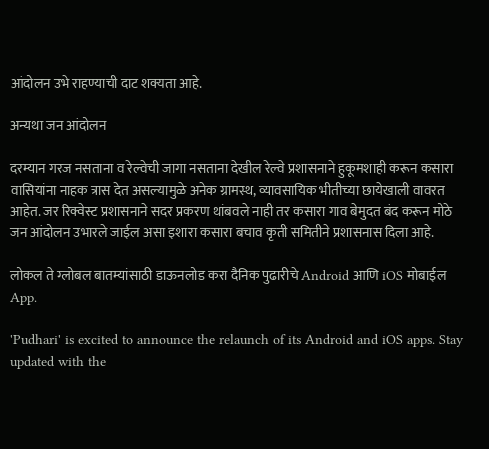आंदोलन उभे राहण्याची दाट शक्यता आहे.

अन्यथा जन आंदोलन

दरम्यान गरज नसताना व रेल्वेची जागा नसताना देखील रेल्वे प्रशासनाने हुकूमशाही करून कसारा वासियांना नाहक त्रास देत असल्यामुळे अनेक ग्रामस्थ, व्यावसायिक भीतीच्या छायेखाली वावरत आहेत. जर रिक्वेस्ट प्रशासनाने सदर प्रकरण थांबवले नाही तर कसारा गाव बेमुदत बंद करून मोठे जन आंदोलन उभारले जाईल असा इशारा कसारा बचाव कृती समितीने प्रशासनास दिला आहे.

लोकल ते ग्लोबल बातम्यांसाठी डाऊनलोड करा दैनिक पुढारीचे Android आणि iOS मोबाईल App.

'Pudhari' is excited to announce the relaunch of its Android and iOS apps. Stay updated with the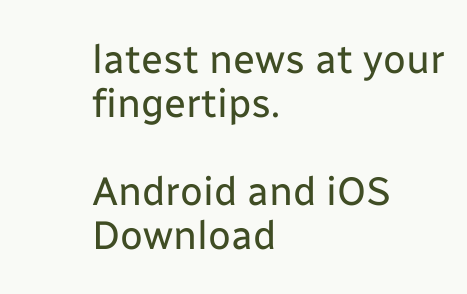latest news at your fingertips.

Android and iOS Download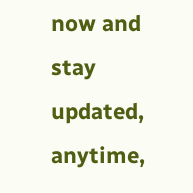now and stay updated, anytime,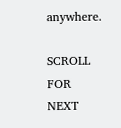anywhere.

SCROLL FOR NEXT